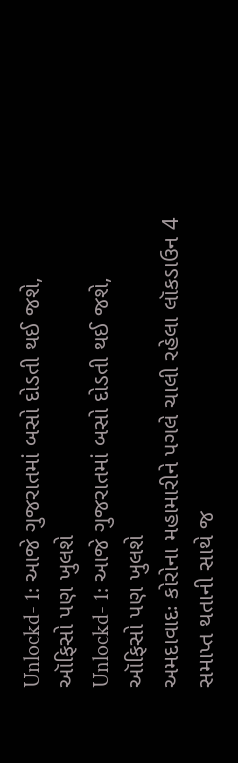Unlockd- 1: આજે ગુજરાતમાં બસો દોડતી થઈ જશે, ઑફિસો પણ ખુલશે
Unlockd- 1: આજે ગુજરાતમાં બસો દોડતી થઈ જશે, ઑફિસો પણ ખુલશે
અમદાવાદઃ કોરોના મહામારીને પગલે ચાલી રહેલા લૉકડાઉન 4 સમાપ્ત થતાની સાથે જ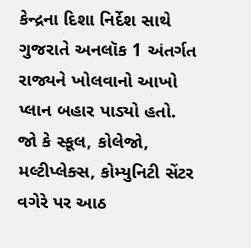કેન્દ્રના દિશા નિર્દેશ સાથે ગુજરાતે અનલૉક 1 અંતર્ગત રાજ્યને ખોલવાનો આખો પ્લાન બહાર પાડ્યો હતો. જો કે સ્કૂલ, કોલેજો, મલ્ટીપ્લેક્સ, કોમ્યુનિટી સેંટર વગેરે પર આઠ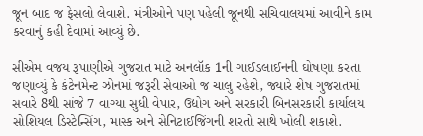જૂન બાદ જ ફેસલો લેવાશે. મંત્રીઓને પણ પહેલી જૂનથી સચિવાલયમાં આવીને કામ કરવાનું કહી દેવામાં આવ્યું છે.

સીએમ વજય રૂપાણીએ ગુજરાત માટે અનલૉક 1ની ગાઈડલાઈનની ઘોષણા કરતા જણાવ્યું કે કંટેનમેન્ટ ઝોનમાં જરૂરી સેવાઓ જ ચાલુ રહેશે, જ્યારે શેષ ગુજરાતમાં સવારે 8થી સાંજે 7 વાગ્યા સુધી વેપાર, ઉદ્યોગ અને સરકારી બિનસરકારી કાર્યાલય સોશિયલ ડિસ્ટેન્સિંગ, માસ્ક અને સેનિટાઈજિંગની શરતો સાથે ખોલી શકાશે.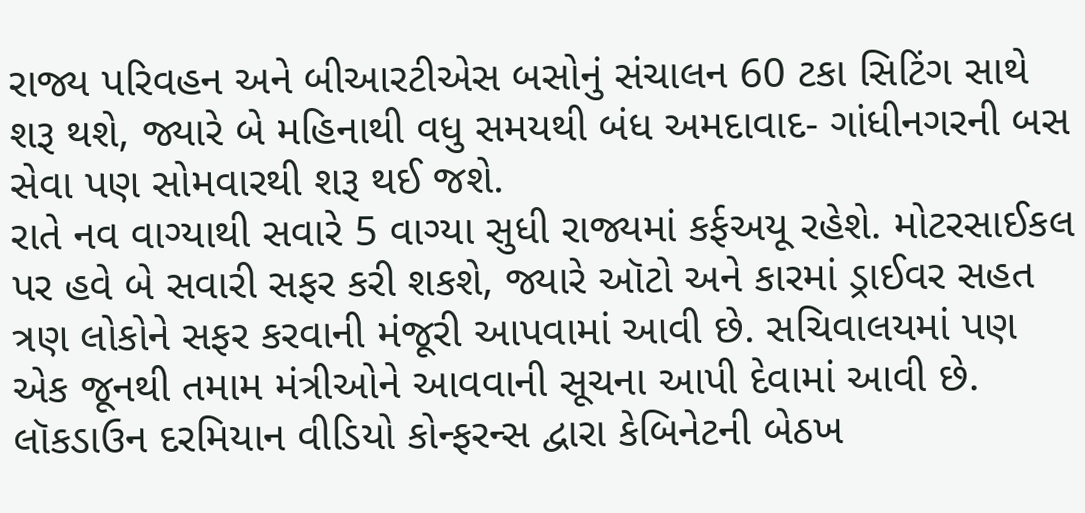રાજ્ય પરિવહન અને બીઆરટીએસ બસોનું સંચાલન 60 ટકા સિટિંગ સાથે શરૂ થશે, જ્યારે બે મહિનાથી વધુ સમયથી બંધ અમદાવાદ- ગાંધીનગરની બસ સેવા પણ સોમવારથી શરૂ થઈ જશે.
રાતે નવ વાગ્યાથી સવારે 5 વાગ્યા સુધી રાજ્યમાં કર્ફઅયૂ રહેશે. મોટરસાઈકલ પર હવે બે સવારી સફર કરી શકશે, જ્યારે ઑટો અને કારમાં ડ્રાઈવર સહત ત્રણ લોકોને સફર કરવાની મંજૂરી આપવામાં આવી છે. સચિવાલયમાં પણ એક જૂનથી તમામ મંત્રીઓને આવવાની સૂચના આપી દેવામાં આવી છે. લૉકડાઉન દરમિયાન વીડિયો કોન્ફરન્સ દ્વારા કેબિનેટની બેઠખ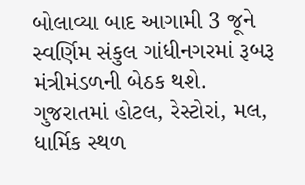બોલાવ્યા બાદ આગામી 3 જૂને સ્વર્ણિમ સંકુલ ગાંધીનગરમાં રૂબરૂ મંત્રીમંડળની બેઠક થશે.
ગુજરાતમાં હોટલ, રેસ્ટોરાં, મલ, ધાર્મિક સ્થળ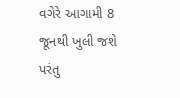વગેરે આગામી 8 જૂનથી ખુલી જશે પરંતુ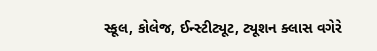સ્કૂલ, કોલેજ, ઈન્સ્ટીટ્યૂટ, ટ્યૂશન ક્લાસ વગેરે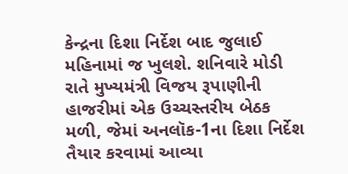કેન્દ્રના દિશા નિર્દેશ બાદ જુલાઈ મહિનામાં જ ખુલશે. શનિવારે મોડી રાતે મુખ્યમંત્રી વિજય રૂપાણીની હાજરીમાં એક ઉચ્ચસ્તરીય બેઠક મળી, જેમાં અનલૉક-1ના દિશા નિર્દેશ તૈયાર કરવામાં આવ્યા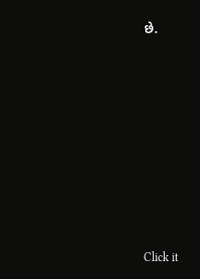છે.












Click it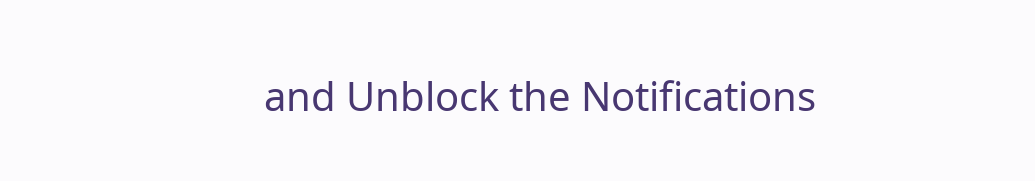and Unblock the Notifications